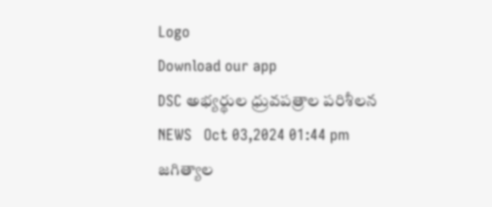Logo
Download our app
DSC అభ్యర్థుల ధ్రువపత్రాల పరిశీలన
NEWS   Oct 03,2024 01:44 pm
జగిత్యాల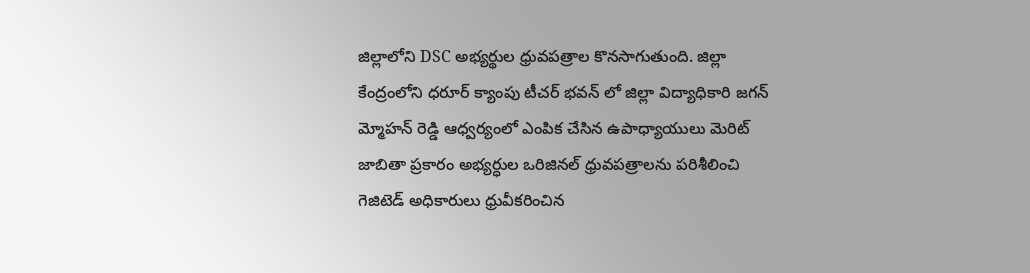జిల్లాలోని DSC అభ్యర్థుల ధ్రువపత్రాల కొనసాగుతుంది. జిల్లా కేంద్రంలోని ధరూర్ క్యాంపు టీచర్ భవన్ లో జిల్లా విద్యాధికారి జగన్ మ్మోహన్ రెడ్డి ఆధ్వర్యంలో ఎంపిక చేసిన ఉపాధ్యాయులు మెరిట్ జాబితా ప్రకారం అభ్యర్ధుల ఒరిజినల్ ధ్రువపత్రాలను పరిశీలించి గెజిటెడ్ అధికారులు ధ్రువీకరించిన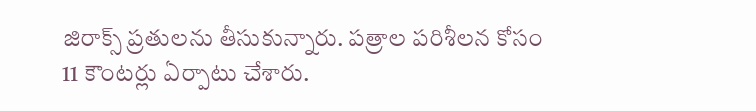జిరాక్స్ ప్రతులను తీసుకున్నారు. పత్రాల పరిశీలన కోసం 11 కౌంటర్లు ఏర్పాటు చేశారు.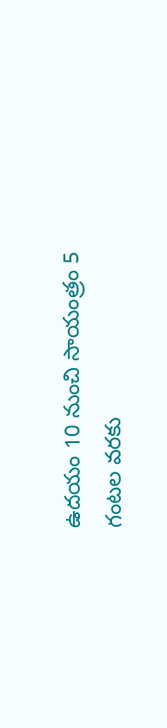ఉదయం 10 నుంచి సాయంత్రం 5 గంటల వరకు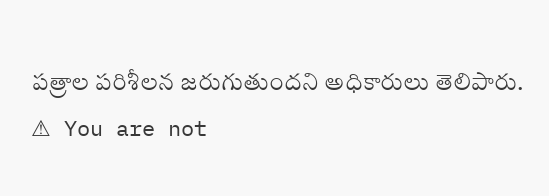పత్రాల పరిశీలన జరుగుతుందని అధికారులు తెలిపారు.
⚠ You are not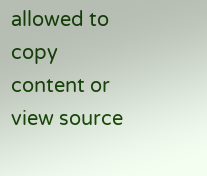allowed to copy content or view source